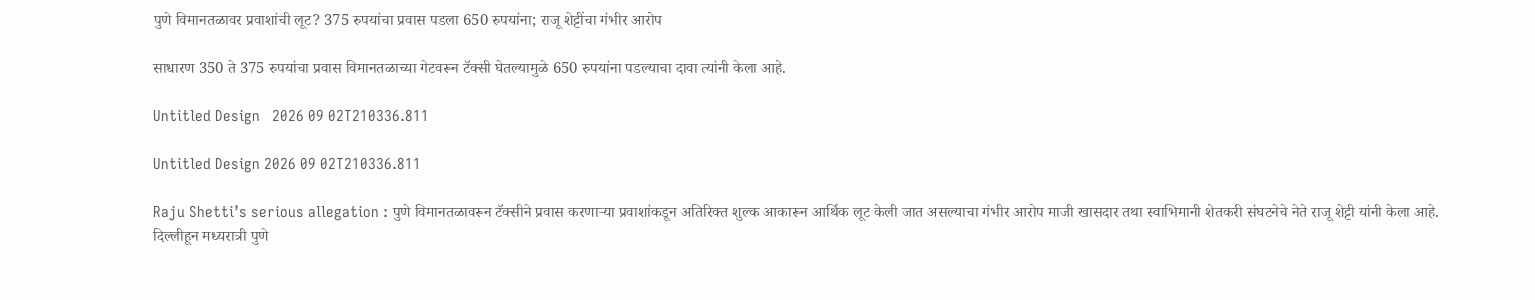पुणे विमानतळावर प्रवाशांची लूट? 375 रुपयांचा प्रवास पडला 650 रुपयांना; राजू शेट्टींचा गंभीर आरोप

साधारण 350 ते 375 रुपयांचा प्रवास विमानतळाच्या गेटवरून टॅक्सी घेतल्यामुळे 650 रुपयांना पडल्याचा दावा त्यांनी केला आहे.

Untitled Design   2026 09 02T210336.811

Untitled Design 2026 09 02T210336.811

Raju Shetti’s serious allegation : पुणे विमानतळावरून टॅक्सीने प्रवास करणाऱ्या प्रवाशांकडून अतिरिक्त शुल्क आकारून आर्थिक लूट केली जात असल्याचा गंभीर आरोप माजी खासदार तथा स्वाभिमानी शेतकरी संघटनेचे नेते राजू शेट्टी यांनी केला आहे. दिल्लीहून मध्यरात्री पुणे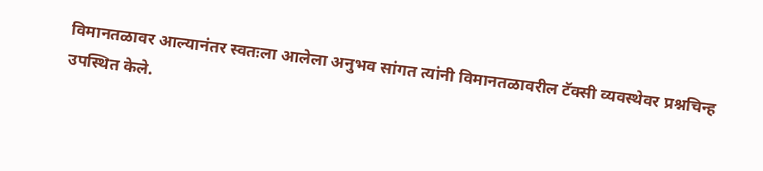विमानतळावर आल्यानंतर स्वतःला आलेला अनुभव सांगत त्यांनी विमानतळावरील टॅक्सी व्यवस्थेवर प्रश्नचिन्ह उपस्थित केले.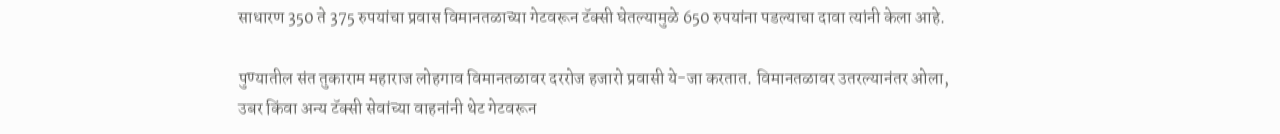साधारण 350 ते 375 रुपयांचा प्रवास विमानतळाच्या गेटवरून टॅक्सी घेतल्यामुळे 650 रुपयांना पडल्याचा दावा त्यांनी केला आहे.

पुण्यातील संत तुकाराम महाराज लोहगाव विमानतळावर दररोज हजारो प्रवासी ये-जा करतात. विमानतळावर उतरल्यानंतर ओला, उबर किंवा अन्य टॅक्सी सेवांच्या वाहनांनी थेट गेटवरून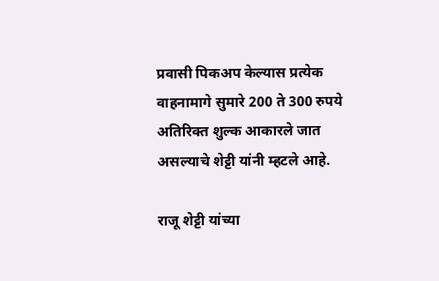प्रवासी पिकअप केल्यास प्रत्येक वाहनामागे सुमारे 200 ते 300 रुपये अतिरिक्त शुल्क आकारले जात असल्याचे शेट्टी यांनी म्हटले आहे.

राजू शेट्टी यांच्या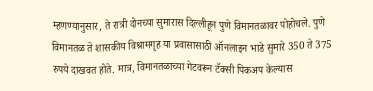म्हणण्यानुसार, ते रात्री दोनच्या सुमारास दिल्लीहून पुणे विमानतळावर पोहोचले. पुणे विमानतळ ते शासकीय विश्रामगृह या प्रवासासाठी ऑनलाइन भाडे सुमारे 350 ते 375 रुपये दाखवत होते. मात्र, विमानतळाच्या गेटवरून टॅक्सी पिकअप केल्यास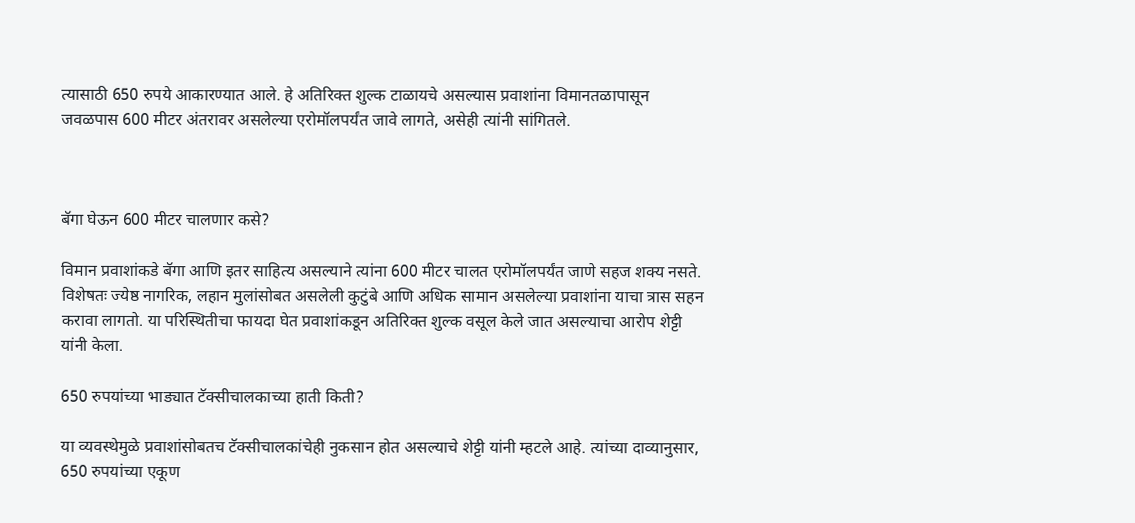त्यासाठी 650 रुपये आकारण्यात आले. हे अतिरिक्त शुल्क टाळायचे असल्यास प्रवाशांना विमानतळापासून जवळपास 600 मीटर अंतरावर असलेल्या एरोमॉलपर्यंत जावे लागते, असेही त्यांनी सांगितले.



बॅगा घेऊन 600 मीटर चालणार कसे?

विमान प्रवाशांकडे बॅगा आणि इतर साहित्य असल्याने त्यांना 600 मीटर चालत एरोमॉलपर्यंत जाणे सहज शक्य नसते. विशेषतः ज्येष्ठ नागरिक, लहान मुलांसोबत असलेली कुटुंबे आणि अधिक सामान असलेल्या प्रवाशांना याचा त्रास सहन करावा लागतो. या परिस्थितीचा फायदा घेत प्रवाशांकडून अतिरिक्त शुल्क वसूल केले जात असल्याचा आरोप शेट्टी यांनी केला.

650 रुपयांच्या भाड्यात टॅक्सीचालकाच्या हाती किती?

या व्यवस्थेमुळे प्रवाशांसोबतच टॅक्सीचालकांचेही नुकसान होत असल्याचे शेट्टी यांनी म्हटले आहे. त्यांच्या दाव्यानुसार, 650 रुपयांच्या एकूण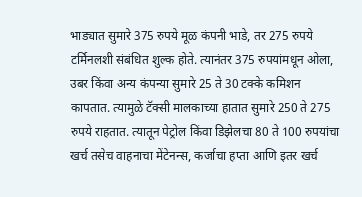भाड्यात सुमारे 375 रुपये मूळ कंपनी भाडे, तर 275 रुपये टर्मिनलशी संबंधित शुल्क होते. त्यानंतर 375 रुपयांमधून ओला, उबर किंवा अन्य कंपन्या सुमारे 25 ते 30 टक्के कमिशन कापतात. त्यामुळे टॅक्सी मालकाच्या हातात सुमारे 250 ते 275 रुपये राहतात. त्यातून पेट्रोल किंवा डिझेलचा 80 ते 100 रुपयांचा खर्च तसेच वाहनाचा मेंटेनन्स, कर्जाचा हप्ता आणि इतर खर्च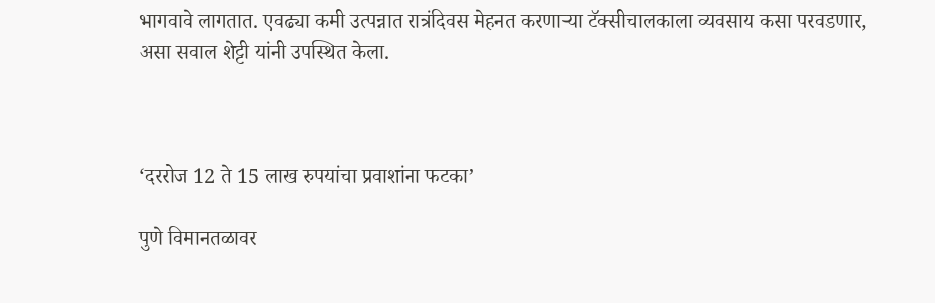भागवावे लागतात. एवढ्या कमी उत्पन्नात रात्रंदिवस मेहनत करणाऱ्या टॅक्सीचालकाला व्यवसाय कसा परवडणार, असा सवाल शेट्टी यांनी उपस्थित केला.



‘दररोज 12 ते 15 लाख रुपयांचा प्रवाशांना फटका’

पुणे विमानतळावर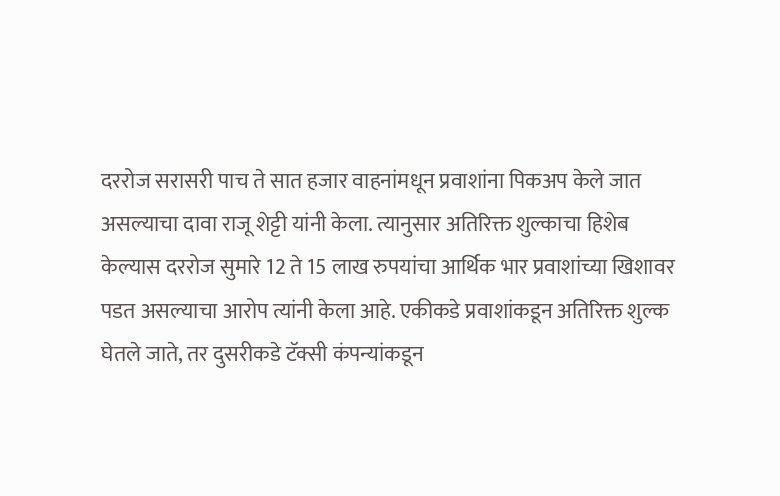दररोज सरासरी पाच ते सात हजार वाहनांमधून प्रवाशांना पिकअप केले जात असल्याचा दावा राजू शेट्टी यांनी केला. त्यानुसार अतिरिक्त शुल्काचा हिशेब केल्यास दररोज सुमारे 12 ते 15 लाख रुपयांचा आर्थिक भार प्रवाशांच्या खिशावर पडत असल्याचा आरोप त्यांनी केला आहे. एकीकडे प्रवाशांकडून अतिरिक्त शुल्क घेतले जाते, तर दुसरीकडे टॅक्सी कंपन्यांकडून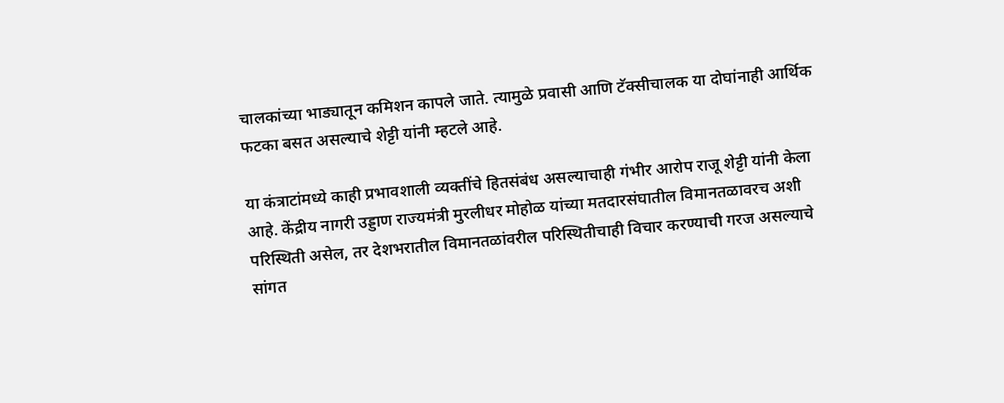चालकांच्या भाड्यातून कमिशन कापले जाते. त्यामुळे प्रवासी आणि टॅक्सीचालक या दोघांनाही आर्थिक फटका बसत असल्याचे शेट्टी यांनी म्हटले आहे.

या कंत्राटांमध्ये काही प्रभावशाली व्यक्तींचे हितसंबंध असल्याचाही गंभीर आरोप राजू शेट्टी यांनी केला आहे. केंद्रीय नागरी उड्डाण राज्यमंत्री मुरलीधर मोहोळ यांच्या मतदारसंघातील विमानतळावरच अशी परिस्थिती असेल, तर देशभरातील विमानतळांवरील परिस्थितीचाही विचार करण्याची गरज असल्याचे सांगत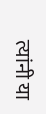त्यांनी या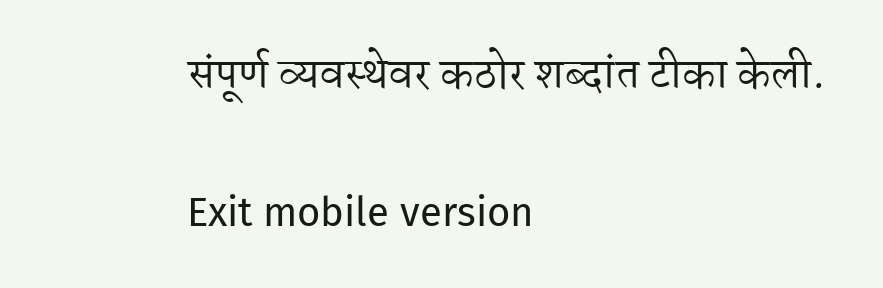संपूर्ण व्यवस्थेवर कठोर शब्दांत टीका केली.

Exit mobile version